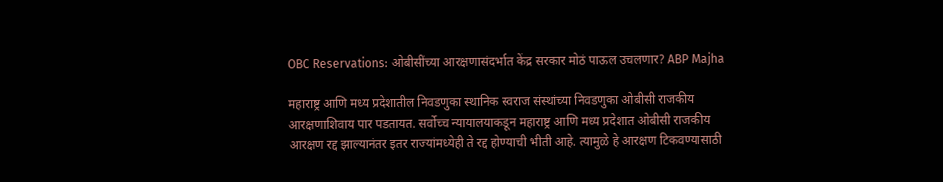OBC Reservations: ओबीसींच्या आरक्षणासंदर्भात केंद्र सरकार मोठं पाऊल उचलणार? ABP Majha

महाराष्ट्र आणि मध्य प्रदेशातील निवडणुका स्थानिक स्वराज संस्थांच्या निवडणुका ओबीसी राजकीय आरक्षणाशिवाय पार पडतायत. सर्वोच्च न्यायालयाकडून महाराष्ट्र आणि मध्य प्रदेशात ओबीसी राजकीय आरक्षण रद्द झाल्यानंतर इतर राज्यांमध्येही ते रद्द होण्याची भीती आहे. त्यामुळे हे आरक्षण टिकवण्यासाठी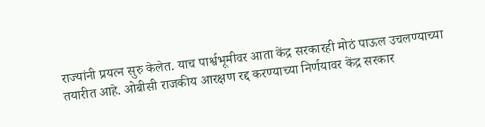राज्यांनी प्रयत्न सुरु केलेत. याच पार्श्वभूमीवर आता केंद्र सरकारही मोठं पाऊल उचलण्याच्या तयारीत आहे. ओबीसी राजकीय आरक्षण रद्द करण्याच्या निर्णयावर केंद्र सरकार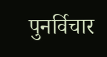पुनर्विचार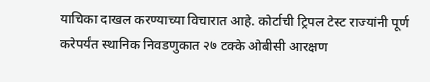याचिका दाखल करण्याच्या विचारात आहे. कोर्टाची ट्रिपल टेस्ट राज्यांनी पूर्ण करेपर्यंत स्थानिक निवडणुकात २७ टक्के ओबीसी आरक्षण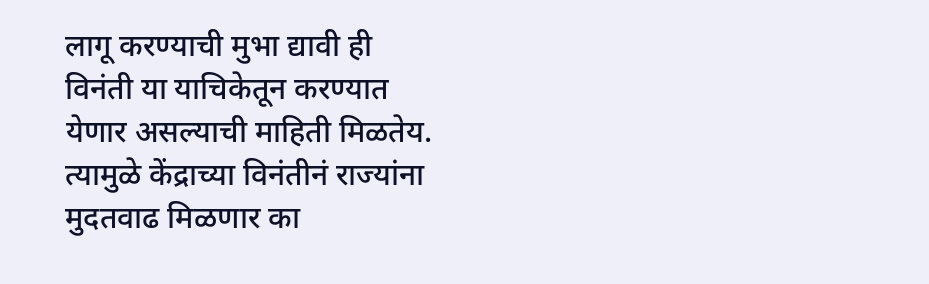लागू करण्याची मुभा द्यावी ही विनंती या याचिकेतून करण्यात येणार असल्याची माहिती मिळतेय. त्यामुळे केंद्राच्या विनंतीनं राज्यांना मुदतवाढ मिळणार का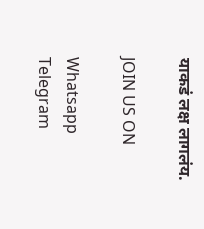याकडं लक्ष लागलंय.

JOIN US ON

Whatsapp
Telegram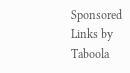Sponsored Links by Taboola